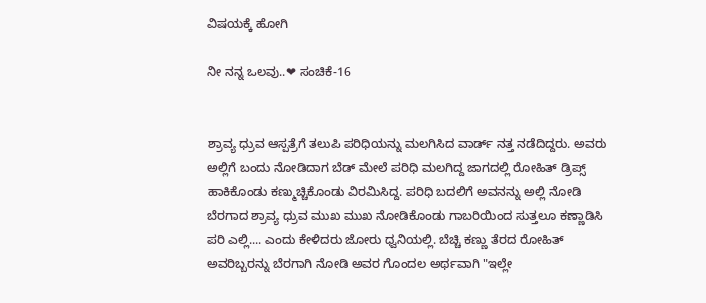ವಿಷಯಕ್ಕೆ ಹೋಗಿ

ನೀ ನನ್ನ ಒಲವು..❤ ಸಂಚಿಕೆ-16


ಶ್ರಾವ್ಯ ಧ್ರುವ ಆಸ್ಪತ್ರೆಗೆ ತಲುಪಿ ಪರಿಧಿಯನ್ನು ಮಲಗಿಸಿದ ವಾರ್ಡ್ ನತ್ತ ನಡೆದಿದ್ದರು. ಅವರು ಅಲ್ಲಿಗೆ ಬಂದು ನೋಡಿದಾಗ ಬೆಡ್ ಮೇಲೆ ಪರಿಧಿ ಮಲಗಿದ್ದ ಜಾಗದಲ್ಲಿ ರೋಹಿತ್ ಡ್ರಿಪ್ಸ್ ಹಾಕಿಕೊಂಡು ಕಣ್ಮುಚ್ಚಿಕೊಂಡು ವಿರಮಿಸಿದ್ದ. ಪರಿಧಿ ಬದಲಿಗೆ ಅವನನ್ನು ಅಲ್ಲಿ ನೋಡಿ ಬೆರಗಾದ ಶ್ರಾವ್ಯ ಧ್ರುವ ಮುಖ ಮುಖ ನೋಡಿಕೊಂಡು ಗಾಬರಿಯಿಂದ ಸುತ್ತಲೂ ಕಣ್ಣಾಡಿಸಿ ಪರಿ ಎಲ್ಲಿ.... ಎಂದು ಕೇಳಿದರು ಜೋರು ಧ್ವನಿಯಲ್ಲಿ. ಬೆಚ್ಚಿ ಕಣ್ಣು ತೆರದ ರೋಹಿತ್ ಅವರಿಬ್ಬರನ್ನು ಬೆರಗಾಗಿ ನೋಡಿ ಅವರ ಗೊಂದಲ ಅರ್ಥವಾಗಿ "ಇಲ್ಲೇ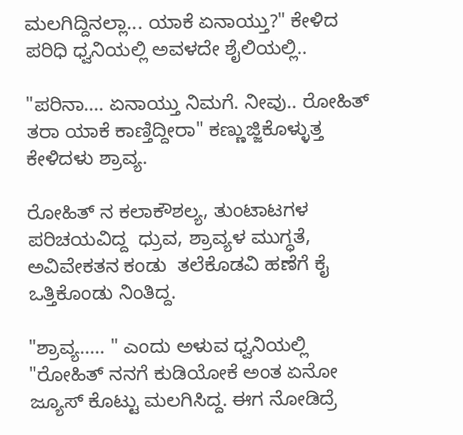ಮಲಗಿದ್ದಿನಲ್ಲಾ... ಯಾಕೆ ಏನಾಯ್ತು?" ಕೇಳಿದ ಪರಿಧಿ ಧ್ವನಿಯಲ್ಲಿ ಅವಳದೇ ಶೈಲಿಯಲ್ಲಿ..

"ಪರಿನಾ.... ಏನಾಯ್ತು ನಿಮಗೆ. ನೀವು.. ರೋಹಿತ್ ತರಾ ಯಾಕೆ ಕಾಣ್ತಿದ್ದೀರಾ" ಕಣ್ಣುಜ್ಜಿಕೊಳ್ಳುತ್ತ ಕೇಳಿದಳು ಶ್ರಾವ್ಯ.

ರೋಹಿತ್ ನ ಕಲಾಕೌಶಲ್ಯ, ತುಂಟಾಟಗಳ ಪರಿಚಯವಿದ್ದ  ಧ್ರುವ, ಶ್ರಾವ್ಯಳ ಮುಗ್ಧತೆ, ಅವಿವೇಕತನ ಕಂಡು  ತಲೆಕೊಡವಿ ಹಣೆಗೆ ಕೈ ಒತ್ತಿಕೊಂಡು ನಿಂತಿದ್ದ.

"ಶ್ರಾವ್ಯ..... " ಎಂದು ಅಳುವ ಧ್ವನಿಯಲ್ಲಿ "ರೋಹಿತ್ ನನಗೆ ಕುಡಿಯೋಕೆ ಅಂತ ಏನೋ ಜ್ಯೂಸ್ ಕೊಟ್ಟು ಮಲಗಿಸಿದ್ದ. ಈಗ ನೋಡಿದ್ರೆ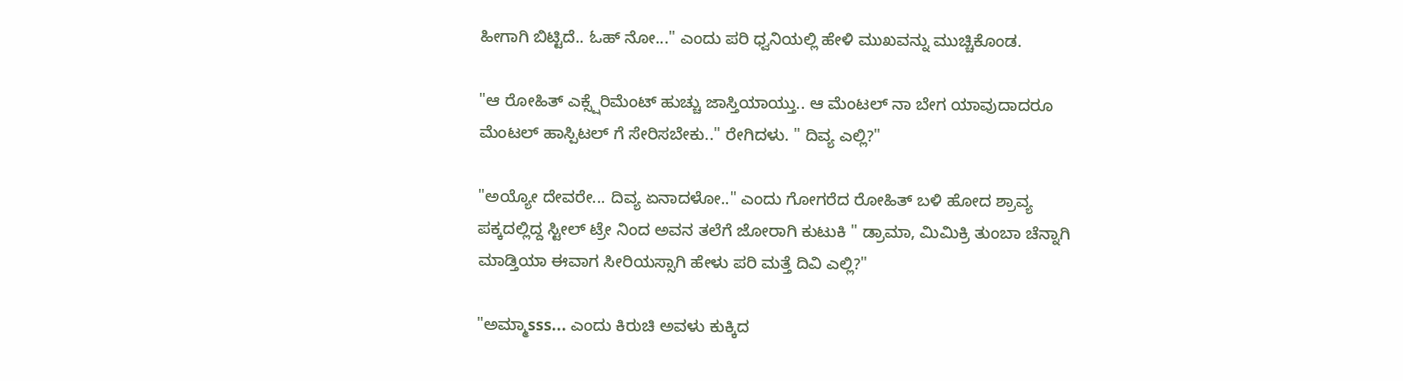ಹೀಗಾಗಿ ಬಿಟ್ಟಿದೆ.. ಓಹ್ ನೋ..." ಎಂದು ಪರಿ ಧ್ವನಿಯಲ್ಲಿ ಹೇಳಿ ಮುಖವನ್ನು ಮುಚ್ಚಿಕೊಂಡ.

"ಆ ರೋಹಿತ್ ಎಕ್ಸ್ಷೆರಿಮೆಂಟ್ ಹುಚ್ಚು ಜಾಸ್ತಿಯಾಯ್ತು.. ಆ ಮೆಂಟಲ್ ನಾ ಬೇಗ ಯಾವುದಾದರೂ ಮೆಂಟಲ್ ಹಾಸ್ಪಿಟಲ್ ಗೆ ಸೇರಿಸಬೇಕು.." ರೇಗಿದಳು. " ದಿವ್ಯ ಎಲ್ಲಿ?"

"ಅಯ್ಯೋ ದೇವರೇ... ದಿವ್ಯ ಏನಾದಳೋ.." ಎಂದು ಗೋಗರೆದ ರೋಹಿತ್ ಬಳಿ ಹೋದ ಶ್ರಾವ್ಯ ಪಕ್ಕದಲ್ಲಿದ್ದ ಸ್ಟೀಲ್ ಟ್ರೇ ನಿಂದ ಅವನ ತಲೆಗೆ ಜೋರಾಗಿ ಕುಟುಕಿ " ಡ್ರಾಮಾ, ಮಿಮಿಕ್ರಿ ತುಂಬಾ ಚೆನ್ನಾಗಿ ಮಾಡ್ತಿಯಾ ಈವಾಗ ಸೀರಿಯಸ್ಸಾಗಿ ಹೇಳು ಪರಿ ಮತ್ತೆ ದಿವಿ ಎಲ್ಲಿ?"

"ಅಮ್ಮಾsss... ಎಂದು ಕಿರುಚಿ ಅವಳು ಕುಕ್ಕಿದ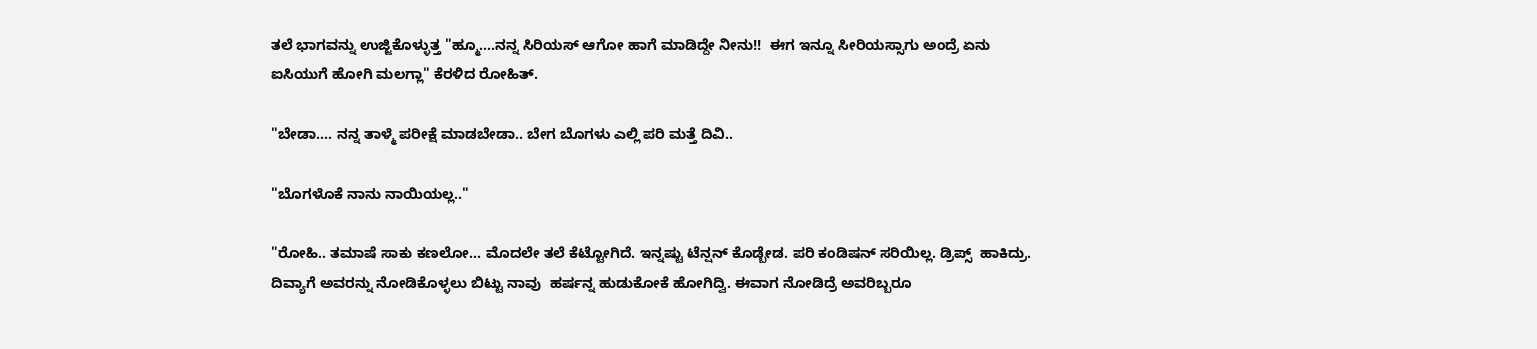ತಲೆ ಭಾಗವನ್ನು ಉಜ್ಜಿಕೊಳ್ಳುತ್ತ "ಹ್ಮೂ....ನನ್ನ ಸಿರಿಯಸ್ ಆಗೋ ಹಾಗೆ ಮಾಡಿದ್ದೇ ನೀನು!!  ಈಗ ಇನ್ನೂ ಸೀರಿಯಸ್ಸಾಗು ಅಂದ್ರೆ ಏನು ಐಸಿಯುಗೆ ಹೋಗಿ ಮಲಗ್ಲಾ" ಕೆರಳಿದ ರೋಹಿತ್.

"ಬೇಡಾ.... ನನ್ನ ತಾಳ್ಮೆ ಪರೀಕ್ಷೆ ಮಾಡಬೇಡಾ.. ಬೇಗ ಬೊಗಳು ಎಲ್ಲಿ ಪರಿ ಮತ್ತೆ ದಿವಿ..

"ಬೊಗಳೊಕೆ ನಾನು ನಾಯಿಯಲ್ಲ.."

"ರೋಹಿ.. ತಮಾಷೆ ಸಾಕು ಕಣಲೋ... ಮೊದಲೇ ತಲೆ ಕೆಟ್ಟೋಗಿದೆ. ಇನ್ನಷ್ಟು ಟೆನ್ಷನ್ ಕೊಡ್ಬೇಡ. ಪರಿ ಕಂಡಿಷನ್ ಸರಿಯಿಲ್ಲ. ಡ್ರಿಪ್ಸ್  ಹಾಕಿದ್ರು. ದಿವ್ಯಾಗೆ ಅವರನ್ನು ನೋಡಿಕೊಳ್ಳಲು ಬಿಟ್ಟು ನಾವು  ಹರ್ಷನ್ನ ಹುಡುಕೋಕೆ ಹೋಗಿದ್ವಿ. ಈವಾಗ ನೋಡಿದ್ರೆ ಅವರಿಬ್ಬರೂ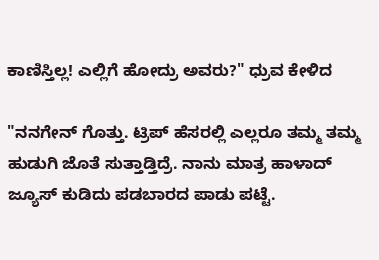ಕಾಣಿಸ್ತಿಲ್ಲ! ಎಲ್ಲಿಗೆ ಹೋದ್ರು ಅವರು?" ಧ್ರುವ ಕೇಳಿದ

"ನನಗೇನ್ ಗೊತ್ತು. ಟ್ರಿಪ್ ಹೆಸರಲ್ಲಿ ಎಲ್ಲರೂ ತಮ್ಮ ತಮ್ಮ ಹುಡುಗಿ ಜೊತೆ ಸುತ್ತಾಡ್ತಿದ್ರೆ. ನಾನು ಮಾತ್ರ ಹಾಳಾದ್ ಜ್ಯೂಸ್ ಕುಡಿದು ಪಡಬಾರದ ಪಾಡು ಪಟ್ಟೆ.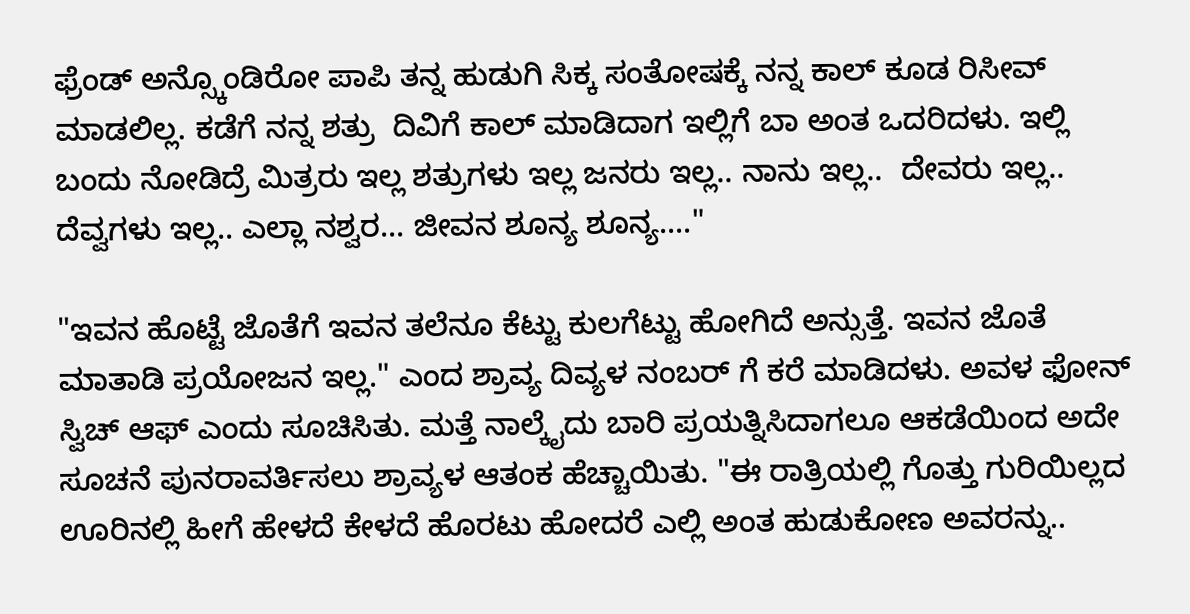ಫ್ರೆಂಡ್ ಅನ್ಸ್ಕೊಂಡಿರೋ ಪಾಪಿ ತನ್ನ ಹುಡುಗಿ ಸಿಕ್ಕ ಸಂತೋಷಕ್ಕೆ ನನ್ನ ಕಾಲ್ ಕೂಡ ರಿಸೀವ್ ಮಾಡಲಿಲ್ಲ. ಕಡೆಗೆ ನನ್ನ ಶತ್ರು  ದಿವಿಗೆ ಕಾಲ್ ಮಾಡಿದಾಗ ಇಲ್ಲಿಗೆ ಬಾ ಅಂತ ಒದರಿದಳು. ಇಲ್ಲಿ ಬಂದು ನೋಡಿದ್ರೆ ಮಿತ್ರರು ಇಲ್ಲ ಶತ್ರುಗಳು ಇಲ್ಲ ಜನರು ಇಲ್ಲ.. ನಾನು ಇಲ್ಲ..  ದೇವರು ಇಲ್ಲ.. ದೆವ್ವಗಳು ಇಲ್ಲ.. ಎಲ್ಲಾ ನಶ್ವರ... ಜೀವನ ಶೂನ್ಯ ಶೂನ್ಯ...."

"ಇವನ ಹೊಟ್ಟೆ ಜೊತೆಗೆ ಇವನ ತಲೆನೂ ಕೆಟ್ಟು ಕುಲಗೆಟ್ಟು ಹೋಗಿದೆ ಅನ್ಸುತ್ತೆ. ಇವನ ಜೊತೆ ಮಾತಾಡಿ ಪ್ರಯೋಜನ ಇಲ್ಲ." ಎಂದ ಶ್ರಾವ್ಯ ದಿವ್ಯಳ ನಂಬರ್ ಗೆ ಕರೆ ಮಾಡಿದಳು. ಅವಳ ಫೋನ್ ಸ್ವಿಚ್ ಆಫ್ ಎಂದು ಸೂಚಿಸಿತು. ಮತ್ತೆ ನಾಲ್ಕೈದು ಬಾರಿ ಪ್ರಯತ್ನಿಸಿದಾಗಲೂ ಆಕಡೆಯಿಂದ ಅದೇ ಸೂಚನೆ ಪುನರಾವರ್ತಿಸಲು ಶ್ರಾವ್ಯಳ ಆತಂಕ ಹೆಚ್ಚಾಯಿತು. "ಈ ರಾತ್ರಿಯಲ್ಲಿ ಗೊತ್ತು ಗುರಿಯಿಲ್ಲದ ಊರಿನಲ್ಲಿ ಹೀಗೆ ಹೇಳದೆ ಕೇಳದೆ ಹೊರಟು ಹೋದರೆ ಎಲ್ಲಿ ಅಂತ ಹುಡುಕೋಣ ಅವರನ್ನು..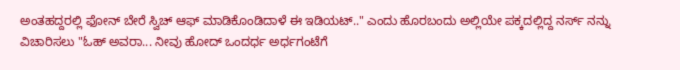ಅಂತಹದ್ದರಲ್ಲಿ ಫೋನ್ ಬೇರೆ ಸ್ವಿಚ್ ಆಫ್ ಮಾಡಿಕೊಂಡಿದಾಳೆ ಈ ಇಡಿಯಟ್.." ಎಂದು ಹೊರಬಂದು ಅಲ್ಲಿಯೇ ಪಕ್ಕದಲ್ಲಿದ್ದ ನರ್ಸ್ ನನ್ನು ವಿಚಾರಿಸಲು "ಓಹ್ ಅವರಾ... ನೀವು ಹೋದ್ ಒಂದರ್ಧ ಅರ್ಧಗಂಟೆಗೆ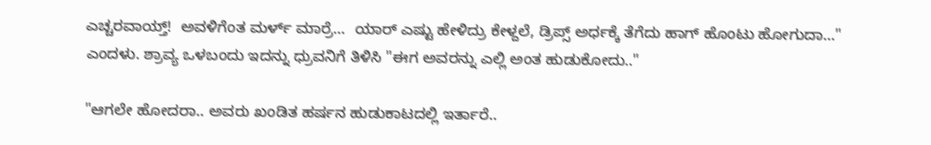ಎಚ್ಚರವಾಯ್ತ್!  ಅವಳಿಗೆಂತ ಮರ್ಳ್ ಮಾರ್ರೆ...  ಯಾರ್ ಎಷ್ಟು ಹೇಳಿದ್ರು ಕೇಳ್ದಲೆ, ಡ್ರಿಪ್ಸ್ ಅರ್ಧಕ್ಕೆ ತೆಗೆದು ಹಾಗ್ ಹೊಂಟು ಹೋಗುದಾ..." ಎಂದಳು. ಶ್ರಾವ್ಯ ಒಳಬಂದು ಇದನ್ನು ಧ್ರುವನಿಗೆ ತಿಳಿಸಿ "ಈಗ ಅವರನ್ನು ಎಲ್ಲಿ ಅಂತ ಹುಡುಕೋದು.."

"ಆಗಲೇ ಹೋದರಾ.. ಅವರು ಖಂಡಿತ ಹರ್ಷನ ಹುಡುಕಾಟದಲ್ಲಿ ಇರ್ತಾರೆ..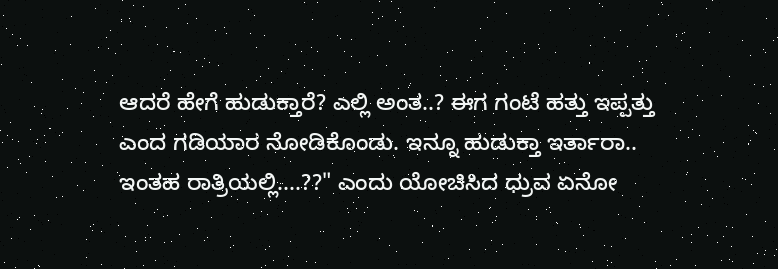ಆದರೆ ಹೇಗೆ ಹುಡುಕ್ತಾರೆ? ಎಲ್ಲಿ ಅಂತ..? ಈಗ ಗಂಟೆ ಹತ್ತು ಇಪ್ಪತ್ತು ಎಂದ ಗಡಿಯಾರ ನೋಡಿಕೊಂಡು. ಇನ್ನೂ ಹುಡುಕ್ತಾ ಇರ್ತಾರಾ.. ಇಂತಹ ರಾತ್ರಿಯಲ್ಲಿ....??" ಎಂದು ಯೋಚಿಸಿದ ಧ್ರುವ ಏನೋ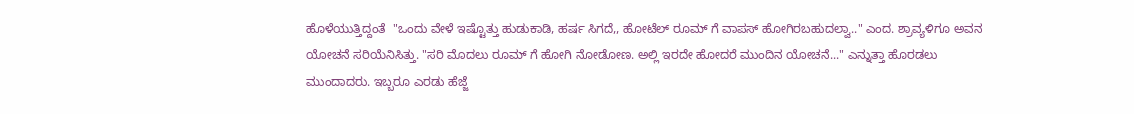ಹೊಳೆಯುತ್ತಿದ್ದಂತೆ  "ಒಂದು ವೇಳೆ ಇಷ್ಟೊತ್ತು ಹುಡುಕಾಡಿ, ಹರ್ಷ ಸಿಗದೆ,, ಹೋಟೆಲ್ ರೂಮ್ ಗೆ ವಾಪಸ್ ಹೋಗಿರಬಹುದಲ್ವಾ.." ಎಂದ. ಶ್ರಾವ್ಯಳಿಗೂ ಅವನ ಯೋಚನೆ ಸರಿಯೆನಿಸಿತ್ತು. "ಸರಿ ಮೊದಲು ರೂಮ್ ಗೆ ಹೋಗಿ ನೋಡೋಣ. ಅಲ್ಲಿ ಇರದೇ ಹೋದರೆ ಮುಂದಿನ ಯೋಚನೆ..." ಎನ್ನುತ್ತಾ ಹೊರಡಲು ಮುಂದಾದರು. ಇಬ್ಬರೂ ಎರಡು ಹೆಜ್ಜೆ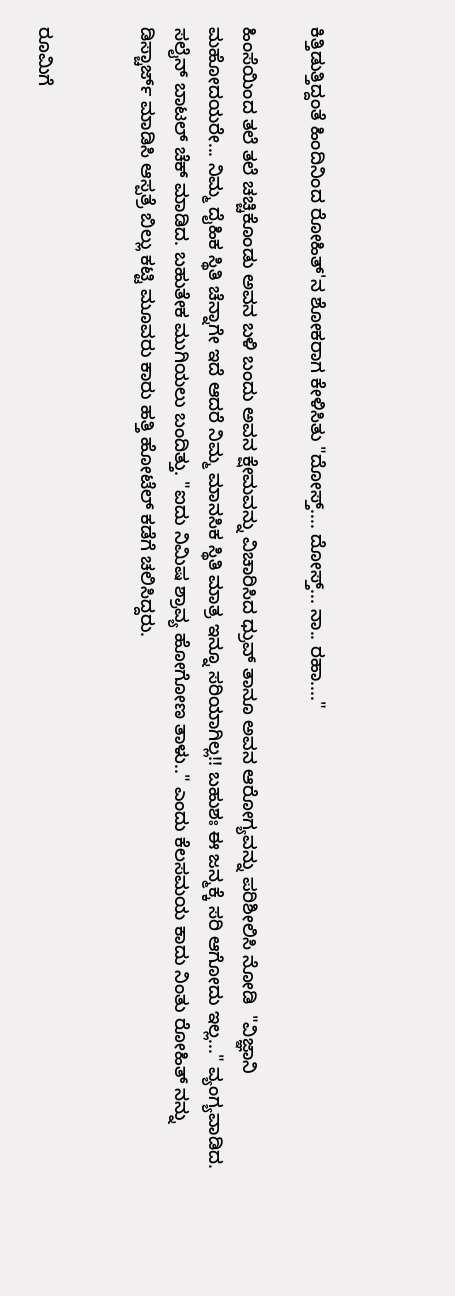ಕಿತ್ತಿಡುತ್ತಿದ್ದಂತೆ ಹಿಂದಿನಿಂದ ರೋಹಿತ್'ನ ಶೋಕರಾಗ ಕೇಳಿಸಿತು "ದೋಸ್ತ್.... ದೋಸ್ತ್... ನಾ.. ರಹಾ...."

ಹಿಂಸೆಯಿಂದ ತಲೆ ತಲೆ ಚಚ್ಚಿಕೊಂಡು ಅವನ ಬಳಿ ಬಂದು ಅವನ ಕ್ಷೇಮವನ್ನು ವಿಚಾರಿಸಿದ ಧ್ರುವ್ ತಾನೂ ಅವನ ಆರೋಗ್ಯವನ್ನು ಪರಿಶೀಲಿಸಿ ನೋಡಿ  "ವಿಜ್ಞಾನಿ ಮಹೋದಯರೇ... ನಿಮ್ಮ ದೈಹಿಕ ಸ್ಥಿತಿ ಚೆನ್ನಾಗೇ ಇದೆ ಆದರೆ ನಿಮ್ಮ ಮಾನಸಿಕ ಸ್ಥಿತಿ ಮಾತ್ರ ಇನ್ನೂ ಸರಿಯಾಗಿಲ್ಲ!! ಬಹುಶಃ ಈ ಜನ್ಮಕ್ಕೆ ಸರಿ ಆಗೋದು ಇಲ್ಲ..." ವ್ಯಂಗ್ಯವಾಡಿದ. ಸಲೈನ್ ಬಾಟಲ್ ಚೆಕ್ ಮಾಡಿದ. ಬಹುತೇಕ ಮುಗಿಯಲು ಬಂದಿತ್ತು. "ಐದು ನಿಮಿಷ ಶ್ರಾವ್ಯ ಹೋಗೋಣ ತಾಳು.." ಎಂದು ಕೆಲಸಮಯ ಕಾದು ನಿಂತು ರೋಹಿತ್ ನನ್ನು ಡಿಸ್ಚಾರ್ಜ್ ಮಾಡಿಸಿ ಆಸ್ಪತ್ರೆ ಬಿಲ್ಲು ಕಟ್ಟಿ ಮೂವರು ಕಾರು ಹತ್ತಿ ಹೋಟೆಲ್ ಕಡೆಗೆ ಚಲಿಸಿದ್ದರು.


ರೂಮಿಗೆ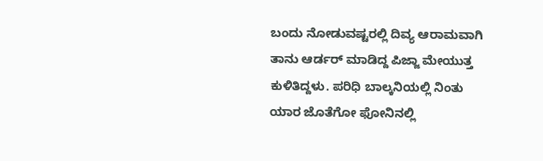ಬಂದು ನೋಡುವಷ್ಟರಲ್ಲಿ ದಿವ್ಯ ಆರಾಮವಾಗಿ  ತಾನು ಆರ್ಡರ್ ಮಾಡಿದ್ದ ಪಿಜ್ಜಾ ಮೇಯುತ್ತ ಕುಳಿತಿದ್ದಳು. ಪರಿಧಿ ಬಾಲ್ಕನಿಯಲ್ಲಿ ನಿಂತು ಯಾರ ಜೊತೆಗೋ ಫೋನಿನಲ್ಲಿ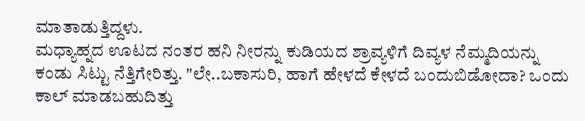ಮಾತಾಡುತ್ತಿದ್ದಳು.
ಮಧ್ಯಾಹ್ನದ ಊಟದ ನಂತರ ಹನಿ ನೀರನ್ನು ಕುಡಿಯದ ಶ್ರಾವ್ಯಳಿಗೆ ದಿವ್ಯಳ ನೆಮ್ಮದಿಯನ್ನು ಕಂಡು ಸಿಟ್ಟು ನೆತ್ತಿಗೇರಿತ್ತು. "ಲೇ..ಬಕಾಸುರಿ, ಹಾಗೆ ಹೇಳದೆ ಕೇಳದೆ ಬಂದುಬಿಡೋದಾ? ಒಂದು ಕಾಲ್ ಮಾಡಬಹುದಿತ್ತು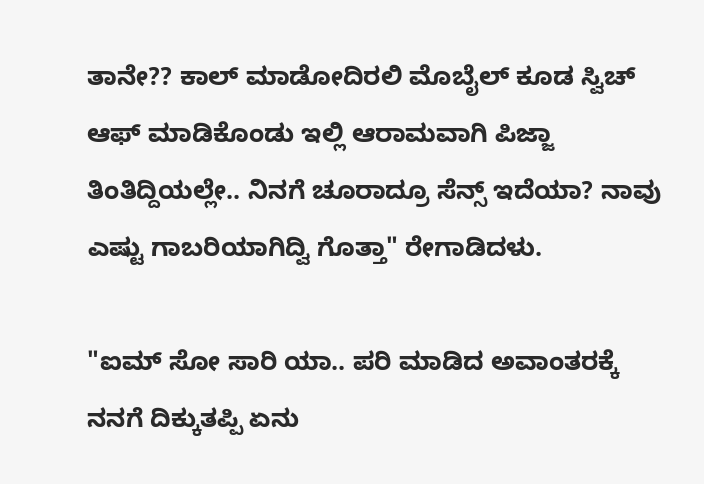ತಾನೇ?? ಕಾಲ್ ಮಾಡೋದಿರಲಿ ಮೊಬೈಲ್ ಕೂಡ ಸ್ವಿಚ್ ಆಫ್ ಮಾಡಿಕೊಂಡು ಇಲ್ಲಿ ಆರಾಮವಾಗಿ ಪಿಜ್ಜಾ ತಿಂತಿದ್ದಿಯಲ್ಲೇ.. ನಿನಗೆ ಚೂರಾದ್ರೂ ಸೆನ್ಸ್ ಇದೆಯಾ? ನಾವು ಎಷ್ಟು ಗಾಬರಿಯಾಗಿದ್ವಿ ಗೊತ್ತಾ" ರೇಗಾಡಿದಳು.

"ಐಮ್ ಸೋ ಸಾರಿ ಯಾ.. ಪರಿ ಮಾಡಿದ ಅವಾಂತರಕ್ಕೆ ನನಗೆ ದಿಕ್ಕುತಪ್ಪಿ ಏನು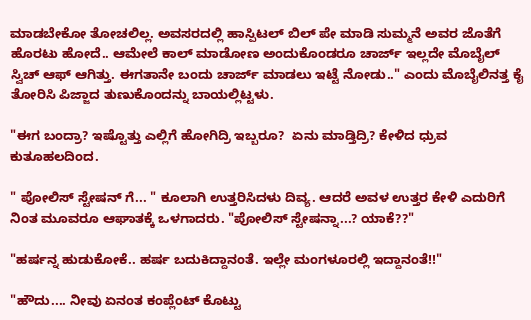ಮಾಡಬೇಕೋ ತೋಚಲಿಲ್ಲ. ಅವಸರದಲ್ಲಿ ಹಾಸ್ಪಿಟಲ್ ಬಿಲ್ ಪೇ ಮಾಡಿ ಸುಮ್ಮನೆ ಅವರ ಜೊತೆಗೆ ಹೊರಟು ಹೋದೆ.. ಆಮೇಲೆ ಕಾಲ್ ಮಾಡೋಣ ಅಂದುಕೊಂಡರೂ ಚಾರ್ಜ್ ಇಲ್ಲದೇ ಮೊಬೈಲ್ ಸ್ವಿಚ್ ಆಫ್ ಆಗಿತ್ತು. ಈಗತಾನೇ ಬಂದು ಚಾರ್ಜ್ ಮಾಡಲು ಇಟ್ಟೆ ನೋಡು.." ಎಂದು ಮೊಬೈಲಿನತ್ತ ಕೈ ತೋರಿಸಿ ಪಿಜ್ಜಾದ ತುಣುಕೊಂದನ್ನು ಬಾಯಲ್ಲಿಟ್ಟಳು.

"ಈಗ ಬಂದ್ರಾ? ಇಷ್ಟೊತ್ತು ಎಲ್ಲಿಗೆ ಹೋಗಿದ್ರಿ ಇಬ್ಬರೂ?  ಏನು ಮಾಡ್ತಿದ್ರಿ? ಕೇಳಿದ ಧ್ರುವ ಕುತೂಹಲದಿಂದ.

" ಪೋಲಿಸ್ ಸ್ಟೇಷನ್ ಗೆ... " ಕೂಲಾಗಿ ಉತ್ತರಿಸಿದಳು ದಿವ್ಯ. ಆದರೆ ಅವಳ ಉತ್ತರ ಕೇಳಿ ಎದುರಿಗೆ ನಿಂತ ಮೂವರೂ ಆಘಾತಕ್ಕೆ ಒಳಗಾದರು. "ಪೋಲಿಸ್ ಸ್ಟೇಷನ್ನಾ...? ಯಾಕೆ??"

"ಹರ್ಷನ್ನ ಹುಡುಕೋಕೆ.. ಹರ್ಷ ಬದುಕಿದ್ದಾನಂತೆ. ಇಲ್ಲೇ ಮಂಗಳೂರಲ್ಲಿ ಇದ್ದಾನಂತೆ!!"

"ಹೌದು.... ನೀವು ಏನಂತ ಕಂಪ್ಲೆಂಟ್ ಕೊಟ್ಟು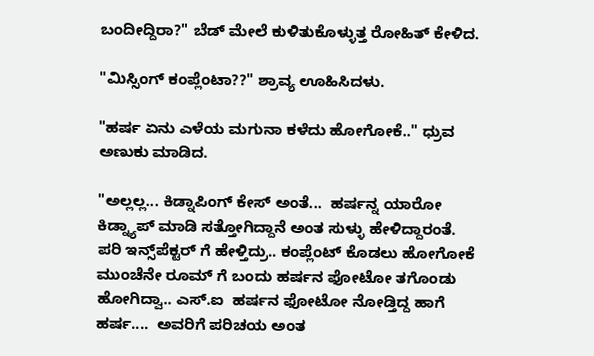ಬಂದೀದ್ದಿರಾ?" ಬೆಡ್ ಮೇಲೆ ಕುಳಿತುಕೊಳ್ಳುತ್ತ ರೋಹಿತ್ ಕೇಳಿದ.

"ಮಿಸ್ಸಿಂಗ್ ಕಂಪ್ಲೆಂಟಾ??" ಶ್ರಾವ್ಯ ಊಹಿಸಿದಳು.

"ಹರ್ಷ ಏನು ಎಳೆಯ ಮಗುನಾ ಕಳೆದು ಹೋಗೋಕೆ.." ಧ್ರುವ ಅಣುಕು ಮಾಡಿದ.

"ಅಲ್ಲಲ್ಲ... ಕಿಡ್ನಾಪಿಂಗ್ ಕೇಸ್ ಅಂತೆ...  ಹರ್ಷನ್ನ ಯಾರೋ ಕಿಡ್ನ್ಯಾಪ್ ಮಾಡಿ ಸತ್ತೋಗಿದ್ದಾನೆ ಅಂತ ಸುಳ್ಳು ಹೇಳಿದ್ದಾರಂತೆ. ಪರಿ ಇನ್ಸ್‌ಪೆಕ್ಟರ್ ಗೆ ಹೇಳ್ತಿದ್ರು.. ಕಂಪ್ಲೆಂಟ್ ಕೊಡಲು ಹೋಗೋಕೆ ಮುಂಚೆನೇ ರೂಮ್ ಗೆ ಬಂದು ಹರ್ಷನ ಫೋಟೋ ತಗೊಂಡು ಹೋಗಿದ್ವಾ.. ಎಸ್.ಐ  ಹರ್ಷನ ಫೋಟೋ ನೋಡ್ತಿದ್ದ ಹಾಗೆ ಹರ್ಷ....  ಅವರಿಗೆ ಪರಿಚಯ ಅಂತ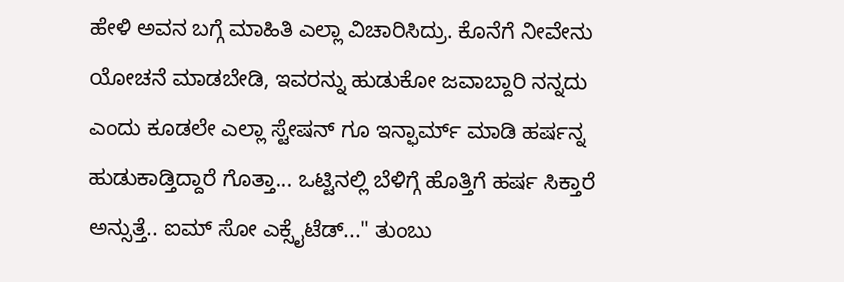ಹೇಳಿ ಅವನ ಬಗ್ಗೆ ಮಾಹಿತಿ ಎಲ್ಲಾ ವಿಚಾರಿಸಿದ್ರು. ಕೊನೆಗೆ ನೀವೇನು ಯೋಚನೆ ಮಾಡಬೇಡಿ, ಇವರನ್ನು ಹುಡುಕೋ ಜವಾಬ್ದಾರಿ ನನ್ನದು ಎಂದು ಕೂಡಲೇ ಎಲ್ಲಾ ಸ್ಟೇಷನ್ ಗೂ ಇನ್ಫಾರ್ಮ್ ಮಾಡಿ ಹರ್ಷನ್ನ ಹುಡುಕಾಡ್ತಿದ್ದಾರೆ ಗೊತ್ತಾ... ಒಟ್ಟಿನಲ್ಲಿ ಬೆಳಿಗ್ಗೆ ಹೊತ್ತಿಗೆ ಹರ್ಷ ಸಿಕ್ತಾರೆ ಅನ್ಸುತ್ತೆ.. ಐಮ್ ಸೋ ಎಕ್ಸೈಟೆಡ್..." ತುಂಬು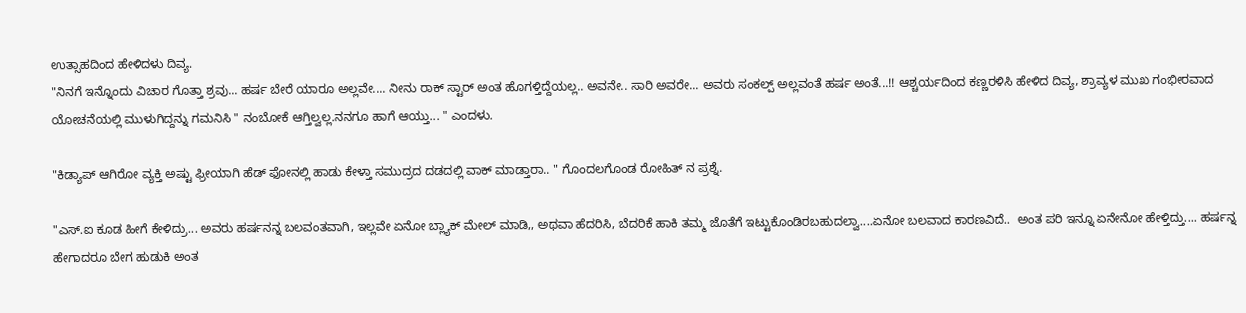ಉತ್ಸಾಹದಿಂದ ಹೇಳಿದಳು ದಿವ್ಯ.
"ನಿನಗೆ ಇನ್ನೊಂದು ವಿಚಾರ ಗೊತ್ತಾ ಶ್ರವು... ಹರ್ಷ ಬೇರೆ ಯಾರೂ ಅಲ್ಲವೇ.... ನೀನು ರಾಕ್ ಸ್ಟಾರ್ ಅಂತ ಹೊಗಳ್ತಿದ್ದೆಯಲ್ಲ.. ಅವನೇ.. ಸಾರಿ ಅವರೇ... ಅವರು ಸಂಕಲ್ಪ್ ಅಲ್ಲವಂತೆ ಹರ್ಷ ಅಂತೆ...!! ಆಶ್ಚರ್ಯದಿಂದ ಕಣ್ಣರಳಿಸಿ ಹೇಳಿದ ದಿವ್ಯ, ಶ್ರಾವ್ಯಳ ಮುಖ ಗಂಭೀರವಾದ ಯೋಚನೆಯಲ್ಲಿ ಮುಳುಗಿದ್ದನ್ನು ಗಮನಿಸಿ " ನಂಬೋಕೆ ಆಗ್ತಿಲ್ವಲ್ಲ.ನನಗೂ ಹಾಗೆ ಆಯ್ತು... " ಎಂದಳು.

"ಕಿಡ್ಯಾಪ್ ಆಗಿರೋ ವ್ಯಕ್ತಿ ಅಷ್ಟು ಫ್ರೀಯಾಗಿ ಹೆಡ್ ಫೋನಲ್ಲಿ ಹಾಡು ಕೇಳ್ತಾ ಸಮುದ್ರದ ದಡದಲ್ಲಿ ವಾಕ್ ಮಾಡ್ತಾರಾ.. " ಗೊಂದಲಗೊಂಡ ರೋಹಿತ್ ನ ಪ್ರಶ್ನೆ.

"ಎಸ್.ಐ ಕೂಡ ಹೀಗೆ ಕೇಳಿದ್ರು... ಅವರು ಹರ್ಷನನ್ನ ಬಲವಂತವಾಗಿ, ಇಲ್ಲವೇ ಏನೋ ಬ್ಲ್ಯಾಕ್ ಮೇಲ್ ಮಾಡಿ,, ಅಥವಾ ಹೆದರಿಸಿ, ಬೆದರಿಕೆ ಹಾಕಿ ತಮ್ಮ ಜೊತೆಗೆ ಇಟ್ಟುಕೊಂಡಿರಬಹುದಲ್ವಾ....ಏನೋ ಬಲವಾದ ಕಾರಣವಿದೆ..  ಅಂತ ಪರಿ ಇನ್ನೂ ಏನೇನೋ ಹೇಳ್ತಿದ್ತು.... ಹರ್ಷನ್ನ ಹೇಗಾದರೂ ಬೇಗ ಹುಡುಕಿ ಅಂತ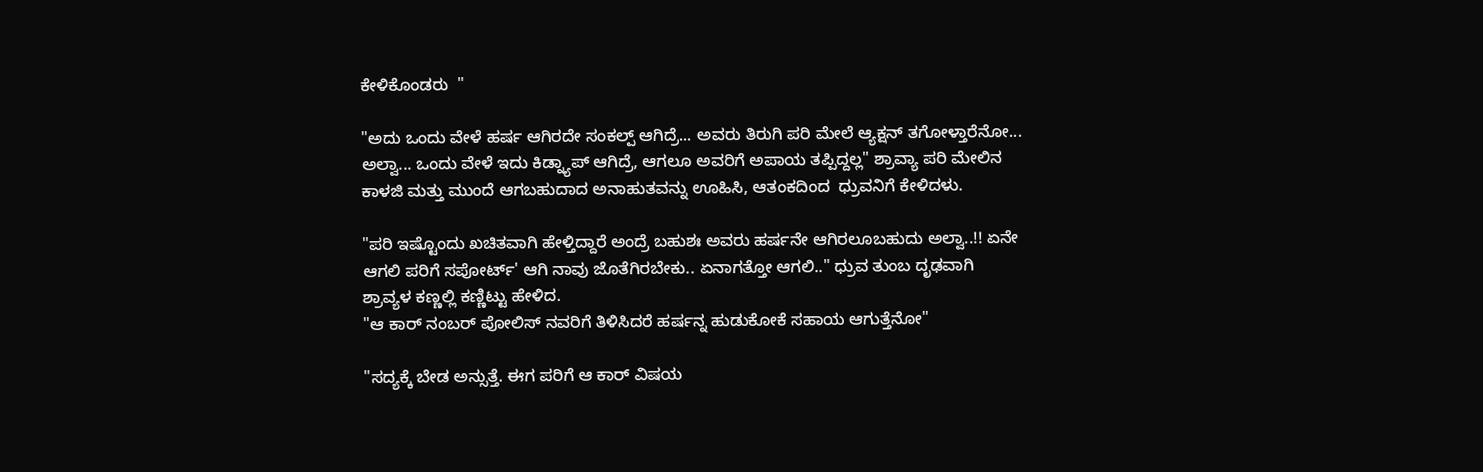ಕೇಳಿಕೊಂಡರು  "

"ಅದು ಒಂದು ವೇಳೆ ಹರ್ಷ ಆಗಿರದೇ ಸಂಕಲ್ಪ್ ಆಗಿದ್ರೆ... ಅವರು ತಿರುಗಿ ಪರಿ ಮೇಲೆ ಆ್ಯಕ್ಷನ್ ತಗೋಳ್ತಾರೆನೋ... ಅಲ್ವಾ... ಒಂದು ವೇಳೆ ಇದು ಕಿಡ್ನ್ಯಾಪ್ ಆಗಿದ್ರೆ, ಆಗಲೂ ಅವರಿಗೆ ಅಪಾಯ ತಪ್ಪಿದ್ದಲ್ಲ" ಶ್ರಾವ್ಯಾ ಪರಿ ಮೇಲಿನ ಕಾಳಜಿ ಮತ್ತು ಮುಂದೆ ಆಗಬಹುದಾದ ಅನಾಹುತವನ್ನು ಊಹಿಸಿ, ಆತಂಕದಿಂದ  ಧ್ರುವನಿಗೆ ಕೇಳಿದಳು.

"ಪರಿ ಇಷ್ಟೊಂದು ಖಚಿತವಾಗಿ ಹೇಳ್ತಿದ್ದಾರೆ ಅಂದ್ರೆ ಬಹುಶಃ ಅವರು ಹರ್ಷನೇ ಆಗಿರಲೂಬಹುದು ಅಲ್ವಾ..!! ಏನೇ ಆಗಲಿ ಪರಿಗೆ ಸಪೋರ್ಟ್' ಆಗಿ ನಾವು ಜೊತೆಗಿರಬೇಕು.. ಏನಾಗತ್ತೋ ಆಗಲಿ.." ಧ್ರುವ ತುಂಬ ದೃಢವಾಗಿ ಶ್ರಾವ್ಯಳ ಕಣ್ಣಲ್ಲಿ ಕಣ್ಣಿಟ್ಟು ಹೇಳಿದ.
"ಆ ಕಾರ್ ನಂಬರ್ ಪೋಲಿಸ್ ನವರಿಗೆ ತಿಳಿಸಿದರೆ ಹರ್ಷನ್ನ ಹುಡುಕೋಕೆ ಸಹಾಯ ಆಗುತ್ತೆನೋ"

"ಸದ್ಯಕ್ಕೆ ಬೇಡ ಅನ್ಸುತ್ತೆ. ಈಗ ಪರಿಗೆ ಆ ಕಾರ್ ವಿಷಯ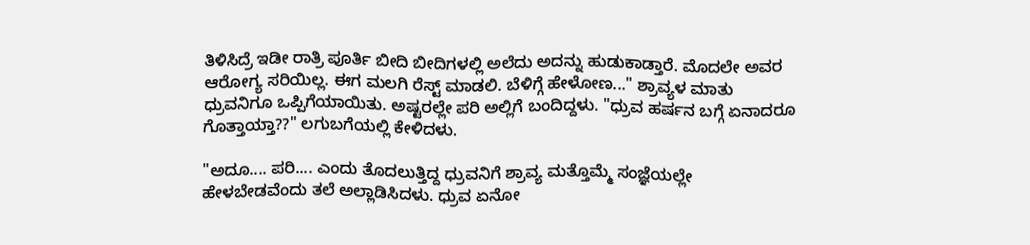ತಿಳಿಸಿದ್ರೆ ಇಡೀ ರಾತ್ರಿ ಪೂರ್ತಿ ಬೀದಿ ಬೀದಿಗಳಲ್ಲಿ ಅಲೆದು ಅದನ್ನು ಹುಡುಕಾಡ್ತಾರೆ. ಮೊದಲೇ ಅವರ ಆರೋಗ್ಯ ಸರಿಯಿಲ್ಲ. ಈಗ ಮಲಗಿ ರೆಸ್ಟ್ ಮಾಡಲಿ. ಬೆಳಿಗ್ಗೆ ಹೇಳೋಣ..." ಶ್ರಾವ್ಯಳ ಮಾತು ಧ್ರುವನಿಗೂ ಒಪ್ಪಿಗೆಯಾಯಿತು. ಅಷ್ಟರಲ್ಲೇ ಪರಿ ಅಲ್ಲಿಗೆ ಬಂದಿದ್ದಳು. "ಧ್ರುವ ಹರ್ಷನ ಬಗ್ಗೆ ಏನಾದರೂ ಗೊತ್ತಾಯ್ತಾ??" ಲಗುಬಗೆಯಲ್ಲಿ ಕೇಳಿದಳು.

"ಅದೂ.... ಪರಿ.... ಎಂದು ತೊದಲುತ್ತಿದ್ದ ಧ್ರುವನಿಗೆ ಶ್ರಾವ್ಯ ಮತ್ತೊಮ್ಮೆ ಸಂಜ್ಞೆಯಲ್ಲೇ ಹೇಳಬೇಡವೆಂದು ತಲೆ ಅಲ್ಲಾಡಿಸಿದಳು. ಧ್ರುವ ಏನೋ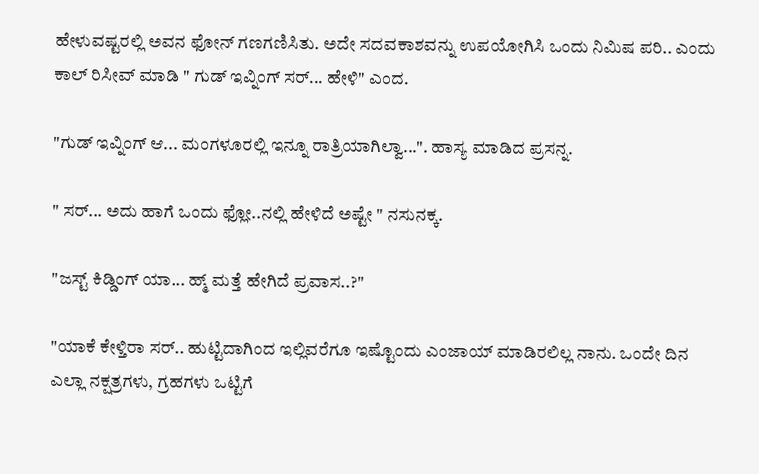ಹೇಳುವಷ್ಟರಲ್ಲಿ ಅವನ ಫೋನ್ ಗಣಗಣಿಸಿತು. ಅದೇ ಸದವಕಾಶವನ್ನು ಉಪಯೋಗಿಸಿ ಒಂದು ನಿಮಿಷ ಪರಿ.. ಎಂದು ಕಾಲ್ ರಿಸೀವ್ ಮಾಡಿ " ಗುಡ್ ಇವ್ನಿಂಗ್ ಸರ್... ಹೇಳಿ" ಎಂದ.

"ಗುಡ್ ಇವ್ನಿಂಗ್ ಆ... ಮಂಗಳೂರಲ್ಲಿ ಇನ್ನೂ ರಾತ್ರಿಯಾಗಿಲ್ವಾ...". ಹಾಸ್ಯ ಮಾಡಿದ ಪ್ರಸನ್ನ‌.

" ಸರ್... ಅದು ಹಾಗೆ ಒಂದು ಫ್ಲೋ..ನಲ್ಲಿ ಹೇಳಿದೆ ಅಷ್ಟೇ " ನಸುನಕ್ಕ.

"ಜಸ್ಟ್ ಕಿಡ್ಡಿಂಗ್ ಯಾ... ಹ್ಮ್ ಮತ್ತೆ ಹೇಗಿದೆ ಪ್ರವಾಸ..?"

"ಯಾಕೆ ಕೇಳ್ತಿರಾ ಸರ್.. ಹುಟ್ಟಿದಾಗಿಂದ ಇಲ್ಲಿವರೆಗೂ ಇಷ್ಟೊಂದು ಎಂಜಾಯ್ ಮಾಡಿರಲಿಲ್ಲ ನಾನು. ಒಂದೇ ದಿನ ಎಲ್ಲಾ ನಕ್ಷತ್ರಗಳು, ಗ್ರಹಗಳು ಒಟ್ಟಿಗೆ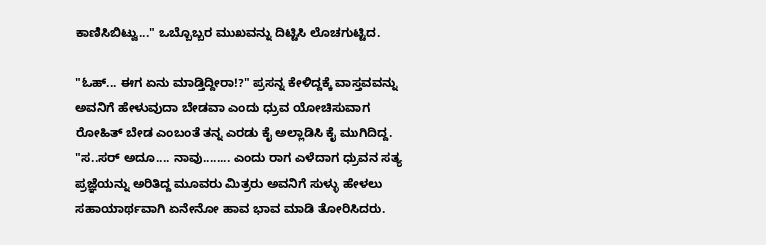ಕಾಣಿಸಿಬಿಟ್ವು..." ಒಬ್ಬೊಬ್ಬರ ಮುಖವನ್ನು ದಿಟ್ಟಿಸಿ ಲೊಚಗುಟ್ಟಿದ.

"ಓಹ್... ಈಗ ಏನು ಮಾಡ್ತಿದ್ದೀರಾ!?" ಪ್ರಸನ್ನ ಕೇಳಿದ್ದಕ್ಕೆ ವಾಸ್ತವವನ್ನು ಅವನಿಗೆ ಹೇಳುವುದಾ ಬೇಡವಾ ಎಂದು ಧ್ರುವ ಯೋಚಿಸುವಾಗ ರೋಹಿತ್ ಬೇಡ ಎಂಬಂತೆ ತನ್ನ ಎರಡು ಕೈ ಅಲ್ಲಾಡಿಸಿ ಕೈ ಮುಗಿದಿದ್ದ. "ಸ..ಸರ್ ಅದೂ.... ನಾವು........ ಎಂದು ರಾಗ ಎಳೆದಾಗ ಧ್ರುವನ ಸತ್ಯ ಪ್ರಜ್ಞೆಯನ್ನು ಅರಿತಿದ್ದ ಮೂವರು ಮಿತ್ರರು ಅವನಿಗೆ ಸುಳ್ಳು ಹೇಳಲು ಸಹಾಯಾರ್ಥವಾಗಿ ಏನೇನೋ ಹಾವ ಭಾವ ಮಾಡಿ ತೋರಿಸಿದರು.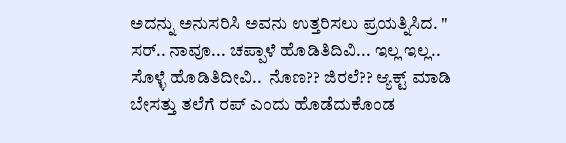ಅದನ್ನು ಅನುಸರಿಸಿ ಅವನು ಉತ್ತರಿಸಲು ಪ್ರಯತ್ನಿಸಿದ. " ಸರ್.. ನಾವೂ... ಚಪ್ಪಾಳೆ ಹೊಡಿತಿದಿವಿ... ಇಲ್ಲ ಇಲ್ಲ.. ಸೊಳ್ಳೆ ಹೊಡಿತಿದೀವಿ..  ನೊಣ?? ಜಿರಲೆ?? ಆ್ಯಕ್ಟ್ ಮಾಡಿ ಬೇಸತ್ತು ತಲೆಗೆ ರಪ್ ಎಂದು ಹೊಡೆದುಕೊಂಡ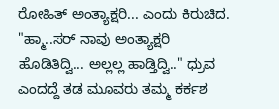ರೋಹಿತ್ ಅಂತ್ಯಾಕ್ಷರಿ... ಎಂದು ಕಿರುಚಿದ. "ಹ್ಮಾ..ಸರ್ ನಾವು ಅಂತ್ಯಾಕ್ಷರಿ ಹೊಡಿತಿದ್ವಿ... ಅಲ್ಲಲ್ಲ ಹಾಡ್ತಿದ್ವಿ.." ಧ್ರುವ ಎಂದದ್ದೆ ತಡ ಮೂವರು ತಮ್ಮ ಕರ್ಕಶ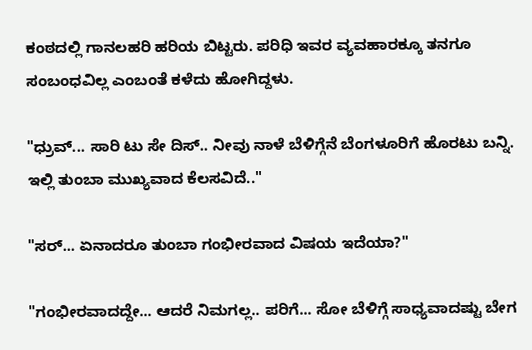ಕಂಠದಲ್ಲಿ ಗಾನಲಹರಿ ಹರಿಯ ಬಿಟ್ಟರು. ಪರಿಧಿ ಇವರ ವ್ಯವಹಾರಕ್ಕೂ ತನಗೂ ಸಂಬಂಧವಿಲ್ಲ ಎಂಬಂತೆ ಕಳೆದು ಹೋಗಿದ್ದಳು.

"ಧ್ರುವ್... ಸಾರಿ ಟು ಸೇ ದಿಸ್.. ನೀವು ನಾಳೆ ಬೆಳಿಗ್ಗೆನೆ ಬೆಂಗಳೂರಿಗೆ ಹೊರಟು ಬನ್ನಿ. ಇಲ್ಲಿ ತುಂಬಾ ಮುಖ್ಯವಾದ ಕೆಲಸವಿದೆ.."

"ಸರ್... ಏನಾದರೂ ತುಂಬಾ ಗಂಭೀರವಾದ ವಿಷಯ ಇದೆಯಾ?"

"ಗಂಭೀರವಾದದ್ದೇ... ಆದರೆ ನಿಮಗಲ್ಲ.. ಪರಿಗೆ... ಸೋ ಬೆಳಿಗ್ಗೆ ಸಾಧ್ಯವಾದಷ್ಟು ಬೇಗ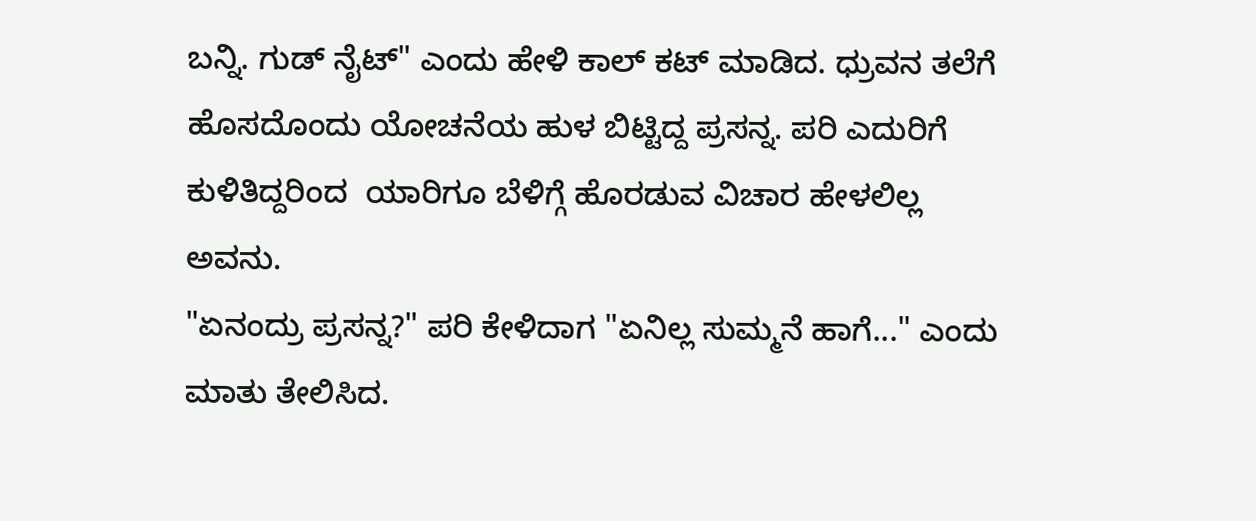ಬನ್ನಿ. ಗುಡ್ ನೈಟ್" ಎಂದು ಹೇಳಿ ಕಾಲ್ ಕಟ್ ಮಾಡಿದ. ಧ್ರುವನ ತಲೆಗೆ ಹೊಸದೊಂದು ಯೋಚನೆಯ ಹುಳ ಬಿಟ್ಟಿದ್ದ ಪ್ರಸನ್ನ. ಪರಿ ಎದುರಿಗೆ ಕುಳಿತಿದ್ದರಿಂದ  ಯಾರಿಗೂ ಬೆಳಿಗ್ಗೆ ಹೊರಡುವ ವಿಚಾರ ಹೇಳಲಿಲ್ಲ ಅವನು.
"ಏನಂದ್ರು ಪ್ರಸನ್ನ?" ಪರಿ ಕೇಳಿದಾಗ "ಏನಿಲ್ಲ ಸುಮ್ಮನೆ ಹಾಗೆ..." ಎಂದು ಮಾತು ತೇಲಿಸಿದ.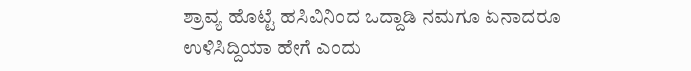ಶ್ರಾವ್ಯ ಹೊಟ್ಟೆ ಹಸಿವಿನಿಂದ ಒದ್ದಾಡಿ ನಮಗೂ ಏನಾದರೂ ಉಳಿಸಿದ್ದಿಯಾ ಹೇಗೆ ಎಂದು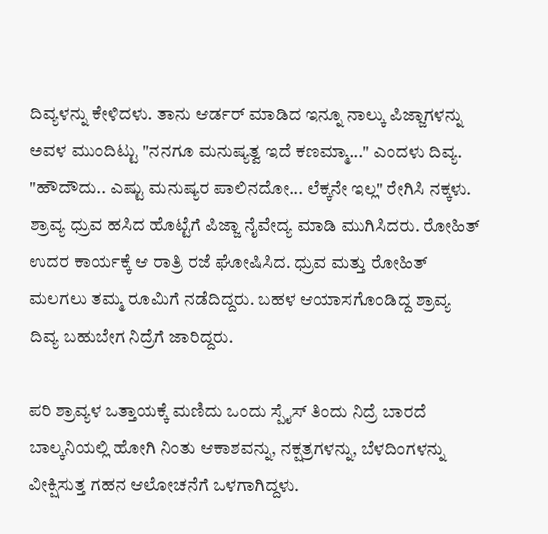ದಿವ್ಯಳನ್ನು ಕೇಳಿದಳು. ತಾನು ಆರ್ಡರ್ ಮಾಡಿದ ಇನ್ನೂ ನಾಲ್ಕು ಪಿಜ್ಜಾಗಳನ್ನು ಅವಳ ಮುಂದಿಟ್ಟು "ನನಗೂ ಮನುಷ್ಯತ್ವ ಇದೆ ಕಣಮ್ಮಾ..." ಎಂದಳು ದಿವ್ಯ. "ಹೌದೌದು.. ಎಷ್ಟು ಮನುಷ್ಯರ ಪಾಲಿನದೋ... ಲೆಕ್ಕನೇ ಇಲ್ಲ" ರೇಗಿಸಿ ನಕ್ಕಳು. ಶ್ರಾವ್ಯ ಧ್ರುವ ಹಸಿದ ಹೊಟ್ಟೆಗೆ ಪಿಜ್ಜಾ ನೈವೇದ್ಯ ಮಾಡಿ ಮುಗಿಸಿದರು. ರೋಹಿತ್ ಉದರ ಕಾರ್ಯಕ್ಕೆ ಆ ರಾತ್ರಿ ರಜೆ ಘೋಷಿಸಿದ. ಧ್ರುವ ಮತ್ತು ರೋಹಿತ್ ಮಲಗಲು ತಮ್ಮ ರೂಮಿಗೆ ನಡೆದಿದ್ದರು. ಬಹಳ ಆಯಾಸಗೊಂಡಿದ್ದ ಶ್ರಾವ್ಯ ದಿವ್ಯ ಬಹುಬೇಗ ನಿದ್ರೆಗೆ ಜಾರಿದ್ದರು.

ಪರಿ ಶ್ರಾವ್ಯಳ ಒತ್ತಾಯಕ್ಕೆ ಮಣಿದು ಒಂದು ಸ್ಪೈಸ್ ತಿಂದು ನಿದ್ರೆ ಬಾರದೆ ಬಾಲ್ಕನಿಯಲ್ಲಿ ಹೋಗಿ ನಿಂತು ಆಕಾಶವನ್ನು, ನಕ್ಷತ್ರಗಳನ್ನು, ಬೆಳದಿಂಗಳನ್ನು ವೀಕ್ಷಿಸುತ್ತ ಗಹನ ಆಲೋಚನೆಗೆ ಒಳಗಾಗಿದ್ದಳು.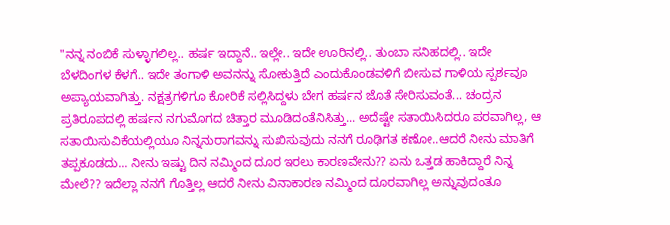"ನನ್ನ ನಂಬಿಕೆ ಸುಳ್ಳಾಗಲಿಲ್ಲ.. ಹರ್ಷ ಇದ್ದಾನೆ.. ಇಲ್ಲೇ.. ಇದೇ ಊರಿನಲ್ಲಿ.. ತುಂಬಾ ಸನಿಹದಲ್ಲಿ.. ಇದೇ ಬೆಳದಿಂಗಳ ಕೆಳಗೆ.. ಇದೇ ತಂಗಾಳಿ ಅವನನ್ನು ಸೋಕುತ್ತಿದೆ ಎಂದುಕೊಂಡವಳಿಗೆ ಬೀಸುವ ಗಾಳಿಯ ಸ್ಪರ್ಶವೂ ಅಪ್ಯಾಯವಾಗಿತ್ತು. ನಕ್ಷತ್ರಗಳಿಗೂ ಕೋರಿಕೆ ಸಲ್ಲಿಸಿದ್ದಳು ಬೇಗ ಹರ್ಷನ ಜೊತೆ ಸೇರಿಸುವಂತೆ... ಚಂದ್ರನ ಪ್ರತಿರೂಪದಲ್ಲಿ ಹರ್ಷನ ನಗುಮೊಗದ ಚಿತ್ತಾರ ಮೂಡಿದಂತೆನಿಸಿತ್ತು... ಅದೆಷ್ಟೇ ಸತಾಯಿಸಿದರೂ ಪರವಾಗಿಲ್ಲ, ಆ ಸತಾಯಿಸುವಿಕೆಯಲ್ಲಿಯೂ ನಿನ್ನನುರಾಗವನ್ನು ಸುಖಿಸುವುದು ನನಗೆ ರೂಢಿಗತ ಕಣೋ..ಆದರೆ ನೀನು ಮಾತಿಗೆ ತಪ್ಪಕೂಡದು... ನೀನು ಇಷ್ಟು ದಿನ ನಮ್ಮಿಂದ ದೂರ ಇರಲು ಕಾರಣವೇನು?? ಏನು ಒತ್ತಡ ಹಾಕಿದ್ದಾರೆ ನಿನ್ನ ಮೇಲೆ?? ಇದೆಲ್ಲಾ ನನಗೆ ಗೊತ್ತಿಲ್ಲ ಆದರೆ ನೀನು ವಿನಾಕಾರಣ ನಮ್ಮಿಂದ ದೂರವಾಗಿಲ್ಲ ಅನ್ನುವುದಂತೂ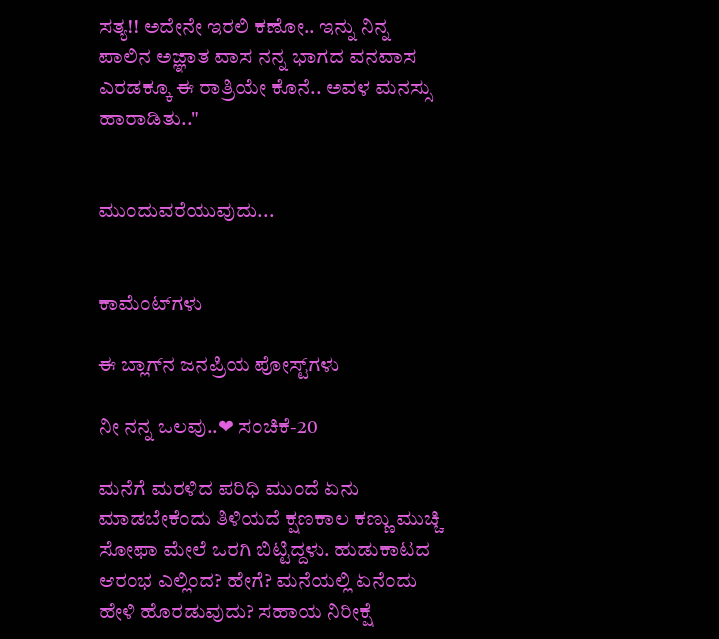ಸತ್ಯ!! ಅದೇನೇ ಇರಲಿ ಕಣೋ.. ಇನ್ನು ನಿನ್ನ ಪಾಲಿನ ಅಜ್ಞಾತ ವಾಸ ನನ್ನ ಭಾಗದ ವನವಾಸ ಎರಡಕ್ಕೂ ಈ ರಾತ್ರಿಯೇ ಕೊನೆ.. ಅವಳ ಮನಸ್ಸು ಹಾರಾಡಿತು.."


ಮುಂದುವರೆಯುವುದು...


ಕಾಮೆಂಟ್‌ಗಳು

ಈ ಬ್ಲಾಗ್‌ನ ಜನಪ್ರಿಯ ಪೋಸ್ಟ್‌ಗಳು

ನೀ ನನ್ನ ಒಲವು..❤ ಸಂಚಿಕೆ-20

ಮನೆಗೆ ಮರಳಿದ ಪರಿಧಿ ಮುಂದೆ ಏನು ಮಾಡಬೇಕೆಂದು ತಿಳಿಯದೆ ಕ್ಷಣಕಾಲ ಕಣ್ಣು ಮುಚ್ಚಿ ಸೋಫಾ ಮೇಲೆ ಒರಗಿ ಬಿಟ್ಟಿದ್ದಳು. ಹುಡುಕಾಟದ ಆರಂಭ ಎಲ್ಲಿಂದ? ಹೇಗೆ? ಮನೆಯಲ್ಲಿ ಏನೆಂದು ಹೇಳಿ ಹೊರಡುವುದು? ಸಹಾಯ ನಿರೀಕ್ಷೆ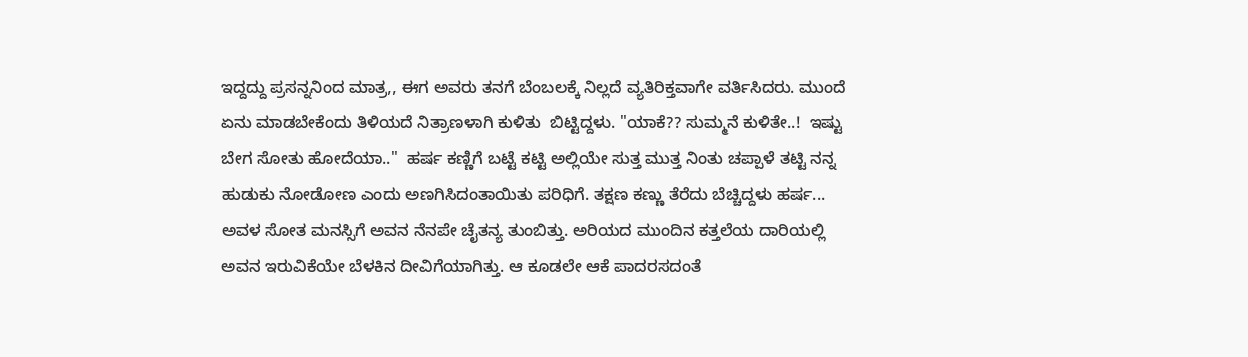ಇದ್ದದ್ದು ಪ್ರಸನ್ನನಿಂದ ಮಾತ್ರ,, ಈಗ ಅವರು ತನಗೆ ಬೆಂಬಲಕ್ಕೆ ನಿಲ್ಲದೆ ವ್ಯತಿರಿಕ್ತವಾಗೇ ವರ್ತಿಸಿದರು. ಮುಂದೆ ಏನು ಮಾಡಬೇಕೆಂದು ತಿಳಿಯದೆ ನಿತ್ರಾಣಳಾಗಿ ಕುಳಿತು  ಬಿಟ್ಟಿದ್ದಳು. "ಯಾಕೆ?? ಸುಮ್ಮನೆ ಕುಳಿತೇ..!  ಇಷ್ಟು ಬೇಗ ಸೋತು ಹೋದೆಯಾ.."  ಹರ್ಷ ಕಣ್ಣಿಗೆ ಬಟ್ಟೆ ಕಟ್ಟಿ ಅಲ್ಲಿಯೇ ಸುತ್ತ ಮುತ್ತ ನಿಂತು ಚಪ್ಪಾಳೆ ತಟ್ಟಿ ನನ್ನ ಹುಡುಕು ನೋಡೋಣ ಎಂದು ಅಣಗಿಸಿದಂತಾಯಿತು ಪರಿಧಿಗೆ. ತಕ್ಷಣ ಕಣ್ಣು ತೆರೆದು ಬೆಚ್ಚಿದ್ದಳು ಹರ್ಷ... ಅವಳ ಸೋತ ಮನಸ್ಸಿಗೆ ಅವನ ನೆನಪೇ ಚೈತನ್ಯ ತುಂಬಿತ್ತು. ಅರಿಯದ ಮುಂದಿನ ಕತ್ತಲೆಯ ದಾರಿಯಲ್ಲಿ ಅವನ ಇರುವಿಕೆಯೇ ಬೆಳಕಿನ ದೀವಿಗೆಯಾಗಿತ್ತು. ಆ ಕೂಡಲೇ ಆಕೆ ಪಾದರಸದಂತೆ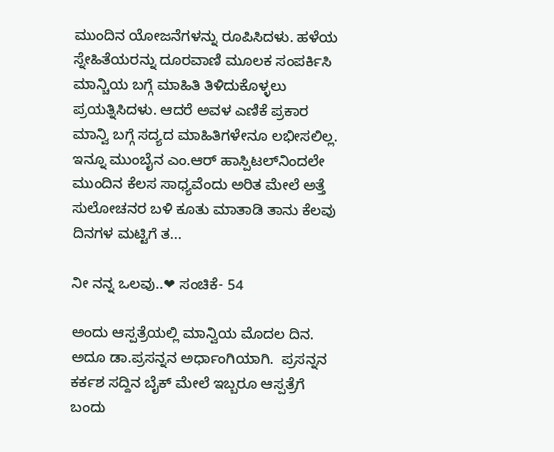ಮುಂದಿನ ಯೋಜನೆಗಳನ್ನು ರೂಪಿಸಿದಳು. ಹಳೆಯ ಸ್ನೇಹಿತೆಯರನ್ನು ದೂರವಾಣಿ ಮೂಲಕ ಸಂಪರ್ಕಿಸಿ ಮಾನ್ಚಿಯ ಬಗ್ಗೆ ಮಾಹಿತಿ ತಿಳಿದುಕೊಳ್ಳಲು ಪ್ರಯತ್ನಿಸಿದಳು. ಆದರೆ ಅವಳ ಎಣಿಕೆ ಪ್ರಕಾರ ಮಾನ್ವಿ ಬಗ್ಗೆ ಸದ್ಯದ ಮಾಹಿತಿಗಳೇನೂ ಲಭೀಸಲಿಲ್ಲ‌. ಇನ್ನೂ ಮುಂಬೈನ ಎಂ.ಆರ್ ಹಾಸ್ಪಿಟಲ್‌ನಿಂದಲೇ ಮುಂದಿನ ಕೆಲಸ ಸಾಧ್ಯವೆಂದು ಅರಿತ ಮೇಲೆ ಅತ್ತೆ ಸುಲೋಚನರ ಬಳಿ ಕೂತು ಮಾತಾಡಿ ತಾನು ಕೆಲವು ದಿನಗಳ ಮಟ್ಟಿಗೆ ತ...

ನೀ ನನ್ನ ಒಲವು..❤ ಸಂಚಿಕೆ- 54

ಅಂದು ಆಸ್ಪತ್ರೆಯಲ್ಲಿ ಮಾನ್ವಿಯ ಮೊದಲ ದಿನ. ಅದೂ ಡಾ.ಪ್ರಸನ್ನನ ಅರ್ಧಾಂಗಿಯಾಗಿ.  ಪ್ರಸನ್ನನ ಕರ್ಕಶ ಸದ್ದಿನ ಬೈಕ್ ಮೇಲೆ ಇಬ್ಬರೂ ಆಸ್ಪತ್ರೆಗೆ ಬಂದು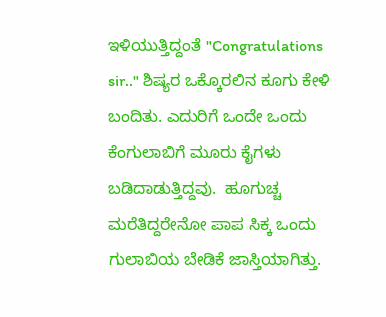ಇಳಿಯುತ್ತಿದ್ದಂತೆ "Congratulations sir.." ಶಿಷ್ಯರ ಒಕ್ಕೊರಲಿನ ಕೂಗು ಕೇಳಿ ಬಂದಿತು. ಎದುರಿಗೆ ಒಂದೇ ಒಂದು ಕೆಂಗುಲಾಬಿಗೆ ಮೂರು ಕೈಗಳು ಬಡಿದಾಡುತ್ತಿದ್ದವು.  ಹೂಗುಚ್ಚ ಮರೆತಿದ್ದರೇನೋ ಪಾಪ ಸಿಕ್ಕ ಒಂದು ಗುಲಾಬಿಯ ಬೇಡಿಕೆ ಜಾಸ್ತಿಯಾಗಿತ್ತು‌.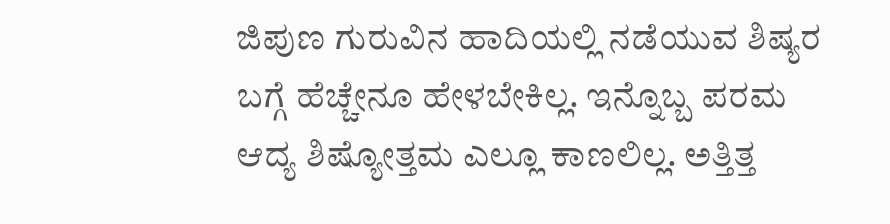ಜಿಪುಣ ಗುರುವಿನ ಹಾದಿಯಲ್ಲಿ ನಡೆಯುವ ಶಿಷ್ಯರ ಬಗ್ಗೆ ಹೆಚ್ಚೇನೂ ಹೇಳಬೇಕಿಲ್ಲ. ಇನ್ನೊಬ್ಬ ಪರಮ ಆದ್ಯ ಶಿಷ್ಯೋತ್ತಮ ಎಲ್ಲೂ ಕಾಣಲಿಲ್ಲ. ಅತ್ತಿತ್ತ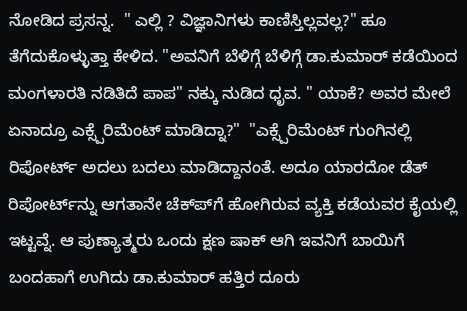ನೋಡಿದ ಪ್ರಸನ್ನ.  " ಎಲ್ಲಿ ? ವಿಜ್ಞಾನಿಗಳು ಕಾಣಿಸ್ತಿಲ್ಲವಲ್ಲ?" ಹೂ ತೆಗೆದುಕೊಳ್ಳುತ್ತಾ ಕೇಳಿದ. "ಅವನಿಗೆ ಬೆಳಿಗ್ಗೆ ಬೆಳಿಗ್ಗೆ ಡಾ.ಕುಮಾರ್ ಕಡೆಯಿಂದ ಮಂಗಳಾರತಿ ನಡಿತಿದೆ ಪಾಪ" ನಕ್ಕು ನುಡಿದ ಧೃವ. " ಯಾಕೆ? ಅವರ ಮೇಲೆ ಏನಾದ್ರೂ ಎಕ್ಸ್ಪೆರಿಮೆಂಟ್ ಮಾಡಿದ್ನಾ?"  "ಎಕ್ಸ್ಪೆರಿಮೆಂಟ್ ಗುಂಗಿನಲ್ಲಿ ರಿಪೋರ್ಟ್ ಅದಲು ಬದಲು ಮಾಡಿದ್ದಾನಂತೆ. ಅದೂ ಯಾರದೋ ಡೆತ್ ರಿಪೋರ್ಟ್‌ನ್ನು ಆಗತಾನೇ ಚೆಕ್‌ಪ್‌ಗೆ ಹೋಗಿರುವ ವ್ಯಕ್ತಿ ಕಡೆಯವರ ಕೈಯಲ್ಲಿ ಇಟ್ಟವ್ನೆ‌. ಆ ಪುಣ್ಯಾತ್ಮರು ಒಂದು ಕ್ಷಣ ಷಾಕ್ ಆಗಿ ಇವನಿಗೆ ಬಾಯಿಗೆ ಬಂದಹಾಗೆ ಉಗಿದು ಡಾ.ಕುಮಾರ್ ಹತ್ತಿರ ದೂರು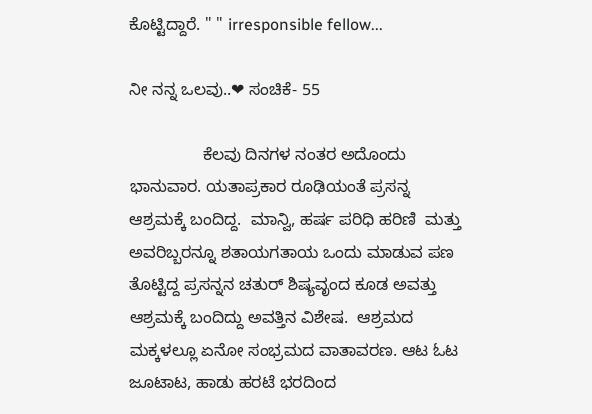ಕೊಟ್ಟಿದ್ದಾರೆ. " " irresponsible fellow...

ನೀ ನನ್ನ ಒಲವು..❤ ಸಂಚಿಕೆ- 55

                ಕೆಲವು ದಿನಗಳ ನಂತರ ಅದೊಂದು ಭಾನುವಾರ. ಯತಾಪ್ರಕಾರ ರೂಢಿಯಂತೆ ಪ್ರಸನ್ನ ಆಶ್ರಮಕ್ಕೆ ಬಂದಿದ್ದ.  ಮಾನ್ವಿ, ಹರ್ಷ ಪರಿಧಿ ಹರಿಣಿ  ಮತ್ತು ಅವರಿಬ್ಬರನ್ನೂ ಶತಾಯಗತಾಯ ಒಂದು ಮಾಡುವ ಪಣ ತೊಟ್ಟಿದ್ದ ಪ್ರಸನ್ನನ ಚತುರ್ ಶಿಷ್ಯವೃಂದ ಕೂಡ ಅವತ್ತು ಆಶ್ರಮಕ್ಕೆ ಬಂದಿದ್ದು ಅವತ್ತಿನ ವಿಶೇಷ.  ಆಶ್ರಮದ ಮಕ್ಕಳಲ್ಲೂ ಏನೋ ಸಂಭ್ರಮದ ವಾತಾವರಣ. ಆಟ ಓಟ ಜೂಟಾಟ, ಹಾಡು ಹರಟೆ ಭರದಿಂದ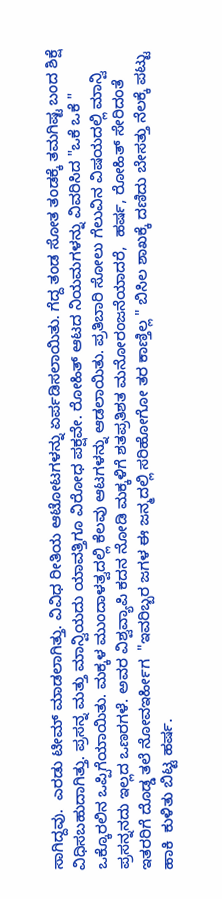ಸಾಗಿದ್ದವು.  ಎರಡು ಟೀಮ್ ಮಾಡಲಾಗಿತ್ತು. ವಿವಿಧ ರೀತಿಯ ಆಟೋಟಗಳನ್ನು ಏರ್ಪಡಿಸಲಾಯಿತು. ಗೆದ್ದ ತಂಡ ಸೋತ ತಂಡಕ್ಕೆ ತಮಗಿಷ್ಟ ಬಂದ ಶಿಕ್ಷೆ ವಿಧಿಸಬಹುದಾಗಿತ್ತು. ಪ್ರಸನ್ನ ಮತ್ತು ಮಾನ್ವಿಯದು ಯಾವತ್ತಿಗೂ ವಿರೋಧ ಪಕ್ಷವೇ. ರೋಹಿತ್ ಆಟದ ನಿಯಮಗಳನ್ನು ವಿವರಿಸಿದ "ಒಕೆ ಒಕೆ " ಒಕ್ಕೊರಲಿನ ಒಪ್ಪಿಗೆಯಾಯಿತು. ಮಕ್ಕಳ ಮುಂದಾಳತ್ವದಲ್ಲಿ ಕೆಲವು ಆಟಗಳನ್ನು ಆಡಲಾಯಿತು. ಪ್ರತಿಬಾರಿ ಸೋಲು ಗೆಲುವಿನ ವಿಷಯದಲ್ಲಿ ಮಾನ್ವಿ ಪ್ರಸನ್ನನದು ಇಲ್ಲದ ಒಣರಗಳೆ. ಅವರ ವಿಶ್ವವ್ಯಾಪಿ ಕದನ ನೋಡಿ ಮಕ್ಕಳಿಗೆ ಶತಪ್ರತಿಶತ ಮನೋರಂಜನೆಯಾದರೆ,  ಹರ್ಷ, ರೋಹಿತ್ ಸೇರಿದಂತೆ ಇತರರಿಗೆ ದೊಡ್ಡ ತಲೆ ನೋವಇರ್ಹೀಗ  "ಇವರಿಬ್ಬರ ಜಗಳ ಈ ಜನ್ಮದಲ್ಲಿ ಸರಿಹೋಗೋ ತರ ಕಾಣ್ತಿಲ್ಲ " ಬಿಸಿಲ ಶಾಖಕ್ಕೆ ದಣಿದು ಬೇಸತ್ತು ನೆಲಕ್ಕೆ ಪಟ್ಟು ಹಾಕಿ  ಕುಳಿತು ಬಿಟ್ಟ ಹರ್ಷ.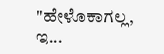"ಹೇಳೊಕಾಗಲ್ಲ, ಇ...